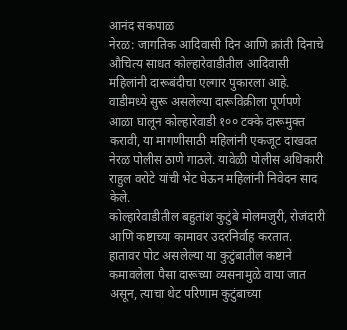आनंद सकपाळ
नेरळ: जागतिक आदिवासी दिन आणि क्रांती दिनाचे औचित्य साधत कोल्हारेवाडीतील आदिवासी महिलांनी दारूबंदीचा एल्गार पुकारला आहे. वाडीमध्ये सुरू असलेल्या दारूविक्रीला पूर्णपणे आळा घालून कोल्हारेवाडी १०० टक्के दारूमुक्त करावी, या मागणीसाठी महिलांनी एकजूट दाखवत नेरळ पोलीस ठाणे गाठले. यावेळी पोलीस अधिकारी राहुल वरोटे यांची भेट घेऊन महिलांनी निवेदन साद केले.
कोल्हारेवाडीतील बहुतांश कुटुंबे मोलमजुरी, रोजंदारी आणि कष्टाच्या कामावर उदरनिर्वाह करतात.
हातावर पोट असलेल्या या कुटुंबातील कष्टाने कमावलेला पैसा दारूच्या व्यसनामुळे वाया जात असून, त्याचा थेट परिणाम कुटुंबाच्या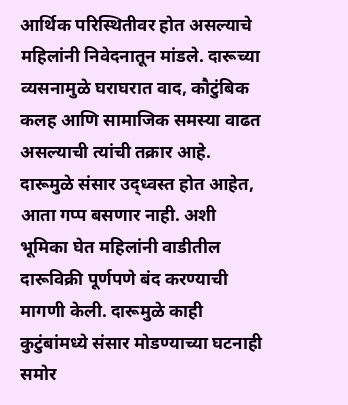आर्थिक परिस्थितीवर होत असल्याचे महिलांनी निवेदनातून मांडले. दारूच्या व्यसनामुळे घराघरात वाद, कौटुंबिक कलह आणि सामाजिक समस्या वाढत असल्याची त्यांची तक्रार आहे.
दारूमुळे संसार उद्ध्वस्त होत आहेत, आता गप्प बसणार नाही. अशी भूमिका घेत महिलांनी वाडीतील दारूविक्री पूर्णपणे बंद करण्याची मागणी केली. दारूमुळे काही कुटुंबांमध्ये संसार मोडण्याच्या घटनाही समोर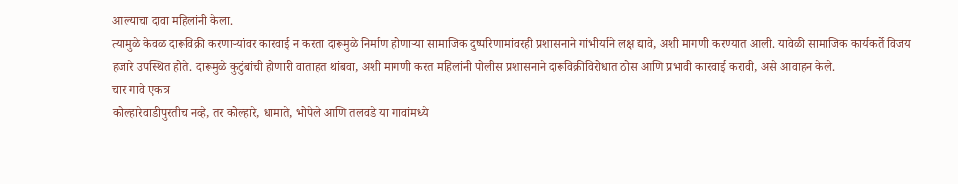आल्याचा दावा महिलांनी केला.
त्यामुळे केवळ दारूविक्री करणाऱ्यांवर कारवाई न करता दारूमुळे निर्माण होणाऱ्या सामाजिक दुष्परिणामांवरही प्रशासनाने गांभीर्याने लक्ष द्यावे, अशी मागणी करण्यात आली. यावेळी सामाजिक कार्यकर्ते विजय हजारे उपस्थित होते. दारूमुळे कुटुंबांची होणारी वाताहत थांबवा, अशी मागणी करत महिलांनी पोलीस प्रशासनाने दारूविक्रीविरोधात ठोस आणि प्रभावी कारवाई करावी, असे आवाहन केले.
चार गावे एकत्र
कोल्हारेवाडीपुरतीच नव्हे, तर कोल्हारे, धामाते, भोपेले आणि तलवडे या गावांमध्ये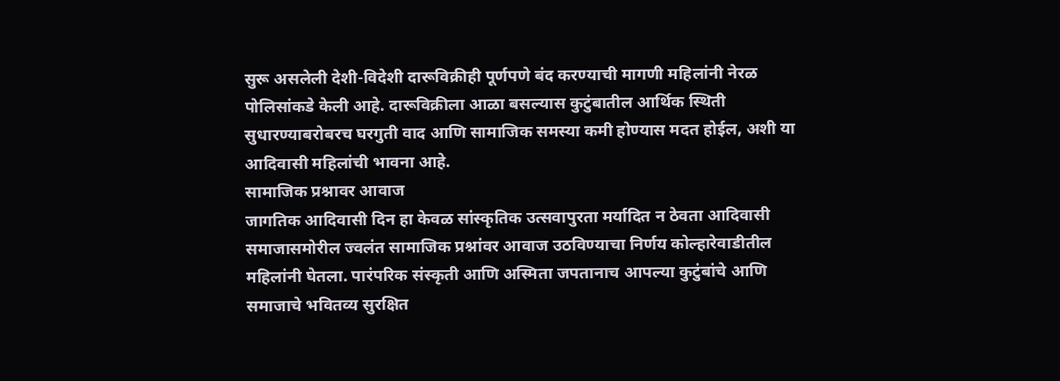सुरू असलेली देशी-विदेशी दारूविक्रीही पूर्णपणे बंद करण्याची मागणी महिलांनी नेरळ पोलिसांकडे केली आहे. दारूविक्रीला आळा बसल्यास कुटुंबातील आर्थिक स्थिती सुधारण्याबरोबरच घरगुती वाद आणि सामाजिक समस्या कमी होण्यास मदत होईल, अशी या आदिवासी महिलांची भावना आहे.
सामाजिक प्रश्नावर आवाज
जागतिक आदिवासी दिन हा केवळ सांस्कृतिक उत्सवापुरता मर्यादित न ठेवता आदिवासी समाजासमोरील ज्वलंत सामाजिक प्रश्नांवर आवाज उठविण्याचा निर्णय कोल्हारेवाडीतील महिलांनी घेतला. पारंपरिक संस्कृती आणि अस्मिता जपतानाच आपल्या कुटुंबांचे आणि समाजाचे भवितव्य सुरक्षित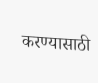करण्यासाठी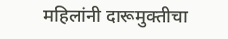महिलांनी दारूमुक्तीचा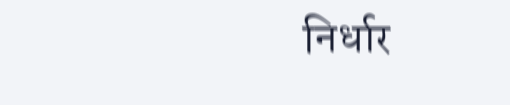निर्धार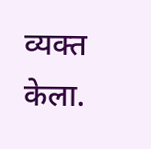व्यक्त केला.